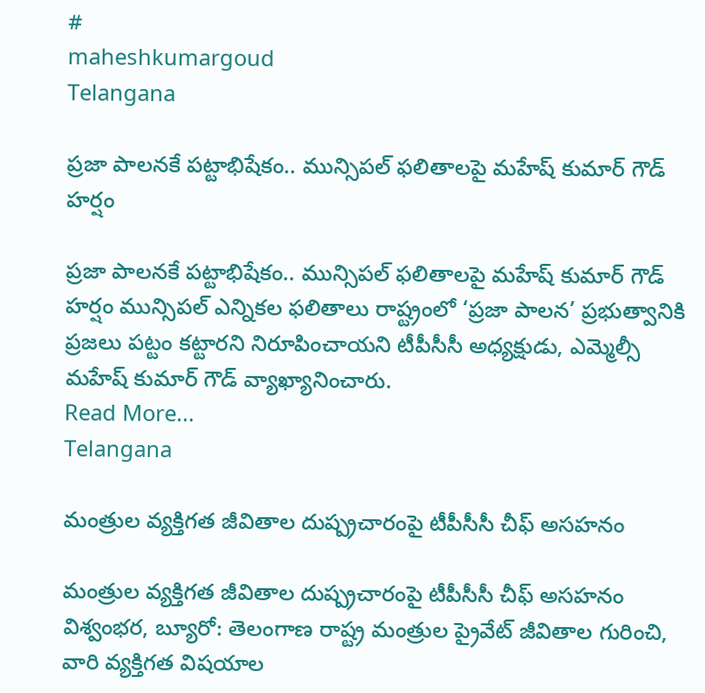#
maheshkumargoud
Telangana

ప్రజా పాలనకే పట్టాభిషేకం.. మున్సిపల్ ఫలితాలపై మహేష్ కుమార్ గౌడ్ హర్షం

ప్రజా పాలనకే పట్టాభిషేకం.. మున్సిపల్ ఫలితాలపై మహేష్ కుమార్ గౌడ్ హర్షం మున్సిపల్ ఎన్నికల ఫలితాలు రాష్ట్రంలో ‘ప్రజా పాలన’ ప్రభుత్వానికి ప్రజలు పట్టం కట్టారని నిరూపించాయని టీపీసీసీ అధ్యక్షుడు, ఎమ్మెల్సీ మహేష్ కుమార్ గౌడ్ వ్యాఖ్యానించారు.
Read More...
Telangana

మంత్రుల వ్యక్తిగత జీవితాల దుష్ప్రచారంపై టీపీసీసీ చీఫ్ అసహనం

మంత్రుల వ్యక్తిగత జీవితాల దుష్ప్రచారంపై టీపీసీసీ చీఫ్ అసహనం విశ్వంభర, బ్యూరో: తెలంగాణ రాష్ట్ర మంత్రుల ప్రైవేట్ జీవితాల గురించి, వారి వ్యక్తిగత విషయాల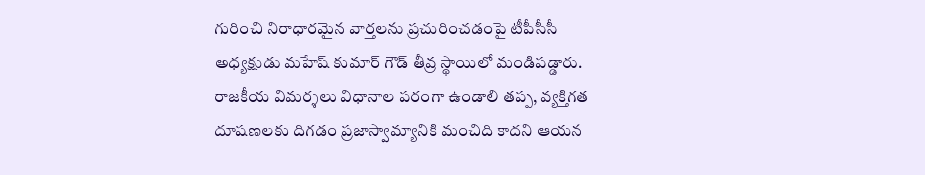గురించి నిరాధారమైన వార్తలను ప్రచురించడంపై టీపీసీసీ అధ్యక్షుడు మహేష్ కుమార్ గౌడ్ తీవ్ర స్థాయిలో మండిపడ్డారు. రాజకీయ విమర్శలు విధానాల పరంగా ఉండాలి తప్ప, వ్యక్తిగత దూషణలకు దిగడం ప్రజాస్వామ్యానికి మంచిది కాదని ఆయన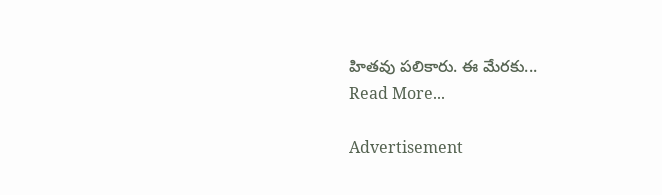హితవు పలికారు. ఈ మేరకు...
Read More...

Advertisement